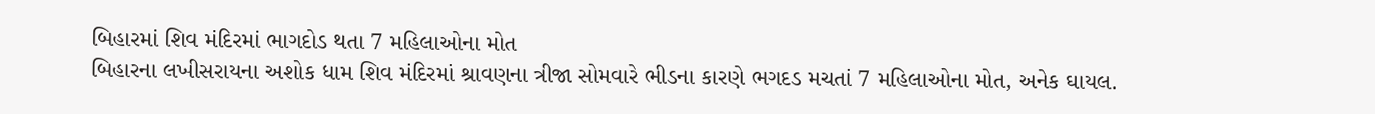બિહારમાં શિવ મંદિરમાં ભાગદોડ થતા 7 મહિલાઓના મોત
બિહારના લખીસરાયના અશોક ધામ શિવ મંદિરમાં શ્રાવણના ત્રીજા સોમવારે ભીડના કારણે ભગદડ મચતાં 7 મહિલાઓના મોત, અનેક ઘાયલ.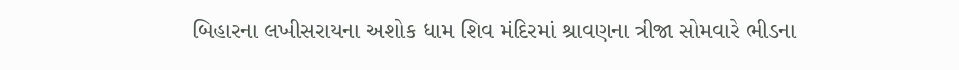બિહારના લખીસરાયના અશોક ધામ શિવ મંદિરમાં શ્રાવણના ત્રીજા સોમવારે ભીડના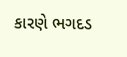કારણે ભગદડ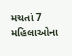મચતાં 7 મહિલાઓના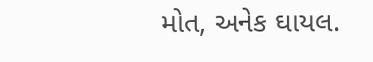મોત, અનેક ઘાયલ.